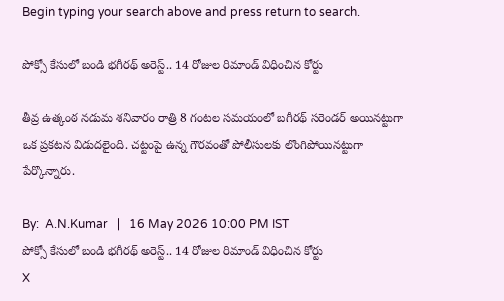Begin typing your search above and press return to search.

పోక్సో కేసులో బండి భగీరథ్ అరెస్ట్.. 14 రోజుల రిమాండ్ విధించిన కోర్టు

తీవ్ర ఉత్కంఠ నడుమ శనివారం రాత్రి 8 గంటల సమయంలో బగీరథ్ సరెండర్ అయినట్టుగా ఒక ప్రకటన విడుదలైంది. చట్టంపై ఉన్న గౌరవంతో పోలీసులకు లొంగిపోయినట్టుగా పేర్కొన్నారు.

By:  A.N.Kumar   |   16 May 2026 10:00 PM IST
పోక్సో కేసులో బండి భగీరథ్ అరెస్ట్.. 14 రోజుల రిమాండ్ విధించిన కోర్టు
X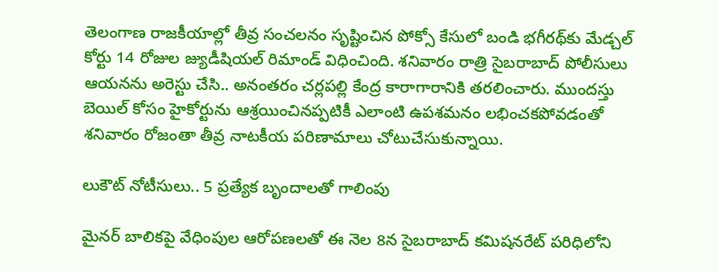తెలంగాణ రాజకీయాల్లో తీవ్ర సంచలనం సృష్టించిన పోక్సో కేసులో బండి భగీరథ్‌కు మేడ్చల్ కోర్టు 14 రోజుల జ్యుడీషియల్ రిమాండ్ విధించింది. శనివారం రాత్రి సైబరాబాద్ పోలీసులు ఆయనను అరెస్టు చేసి.. అనంతరం చర్లపల్లి కేంద్ర కారాగారానికి తరలించారు. ముందస్తు బెయిల్ కోసం హైకోర్టును ఆశ్రయించినప్పటికీ ఎలాంటి ఉపశమనం లభించకపోవడంతో శనివారం రోజంతా తీవ్ర నాటకీయ పరిణామాలు చోటుచేసుకున్నాయి.

లుకౌట్ నోటీసులు.. 5 ప్రత్యేక బృందాలతో గాలింపు

మైనర్ బాలికపై వేధింపుల ఆరోపణలతో ఈ నెల 8న సైబరాబాద్ కమిషనరేట్ పరిధిలోని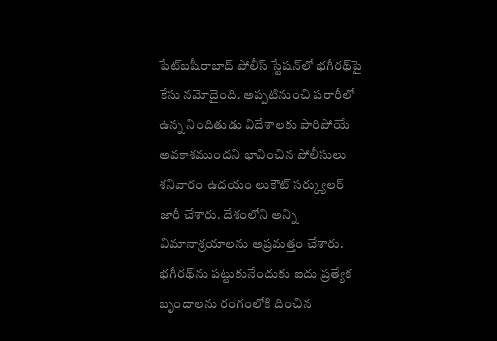పేట్‌బషీరాబాద్ పోలీస్ స్టేషన్‌లో భగీరథ్‌పై కేసు నమోదైంది. అప్పటినుంచి పరారీలో ఉన్న నిందితుడు విదేశాలకు పారిపోయే అవకాశముందని భావించిన పోలీసులు శనివారం ఉదయం లుకౌట్ సర్క్యులర్ జారీ చేశారు. దేశంలోని అన్ని విమానాశ్రయాలను అప్రమత్తం చేశారు. భగీరథ్‌ను పట్టుకునేందుకు ఐదు ప్రత్యేక బృందాలను రంగంలోకి దించిన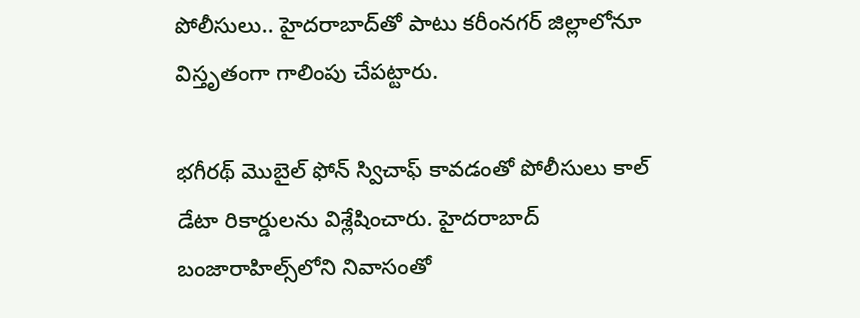పోలీసులు.. హైదరాబాద్‌తో పాటు కరీంనగర్ జిల్లాలోనూ విస్తృతంగా గాలింపు చేపట్టారు.

భగీరథ్ మొబైల్ ఫోన్ స్విచాఫ్ కావడంతో పోలీసులు కాల్ డేటా రికార్డులను విశ్లేషించారు. హైదరాబాద్ బంజారాహిల్స్‌లోని నివాసంతో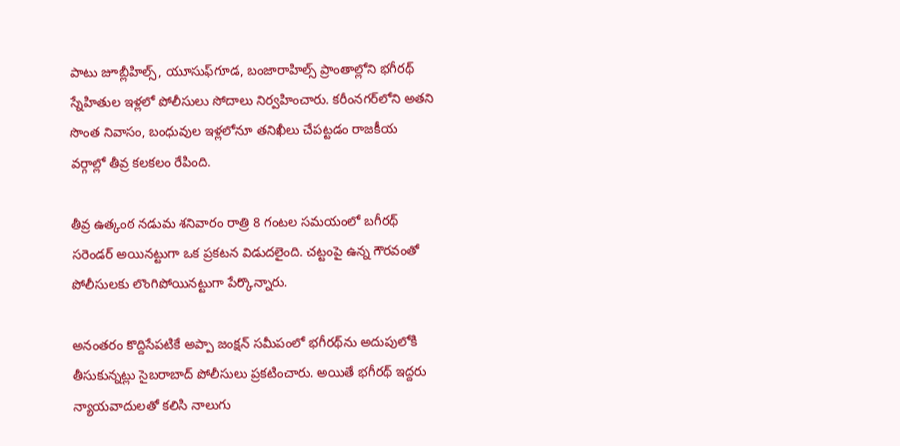పాటు జూబ్లీహిల్స్, యూసుఫ్‌గూడ, బంజారాహిల్స్ ప్రాంతాల్లోని భగీరథ్ స్నేహితుల ఇళ్లలో పోలీసులు సోదాలు నిర్వహించారు. కరీంనగర్‌లోని అతని సొంత నివాసం, బంధువుల ఇళ్లలోనూ తనిఖీలు చేపట్టడం రాజకీయ వర్గాల్లో తీవ్ర కలకలం రేపింది.

తీవ్ర ఉత్కంఠ నడుమ శనివారం రాత్రి 8 గంటల సమయంలో బగీరథ్ సరెండర్ అయినట్టుగా ఒక ప్రకటన విడుదలైంది. చట్టంపై ఉన్న గౌరవంతో పోలీసులకు లొంగిపోయినట్టుగా పేర్కొన్నారు.

అనంతరం కొద్దిసేపటికే అప్పా జంక్షన్ సమీపంలో భగీరథ్‌ను అదుపులోకి తీసుకున్నట్లు సైబరాబాద్ పోలీసులు ప్రకటించారు. అయితే భగీరథ్ ఇద్దరు న్యాయవాదులతో కలిసి నాలుగు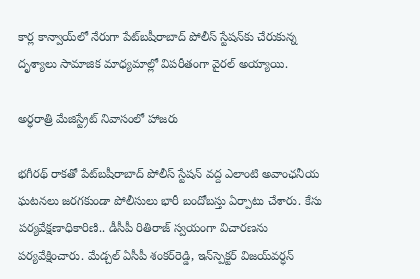కార్ల కాన్వాయ్‌లో నేరుగా పేట్‌బషీరాబాద్ పోలీస్ స్టేషన్‌కు చేరుకున్న దృశ్యాలు సామాజిక మాధ్యమాల్లో విపరీతంగా వైరల్ అయ్యాయి.

అర్ధరాత్రి మేజిస్ట్రేట్ నివాసంలో హాజరు

భగీరథ్ రాకతో పేట్‌బషీరాబాద్ పోలీస్ స్టేషన్ వద్ద ఎలాంటి అవాంఛనీయ ఘటనలు జరగకుండా పోలీసులు భారీ బందోబస్తు ఏర్పాటు చేశారు. కేసు పర్యవేక్షణాధికారిణి.. డీసీపీ రితిరాజ్ స్వయంగా విచారణను పర్యవేక్షించారు. మేడ్చల్ ఏసీపీ శంకర్‌రెడ్డి, ఇన్‌స్పెక్టర్ విజయ్‌వర్ధన్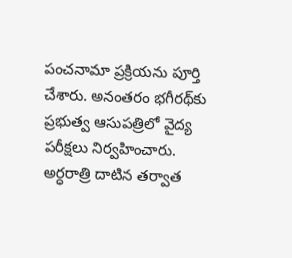పంచనామా ప్రక్రియను పూర్తి చేశారు. అనంతరం భగీరథ్‌కు ప్రభుత్వ ఆసుపత్రిలో వైద్య పరీక్షలు నిర్వహించారు. అర్ధరాత్రి దాటిన తర్వాత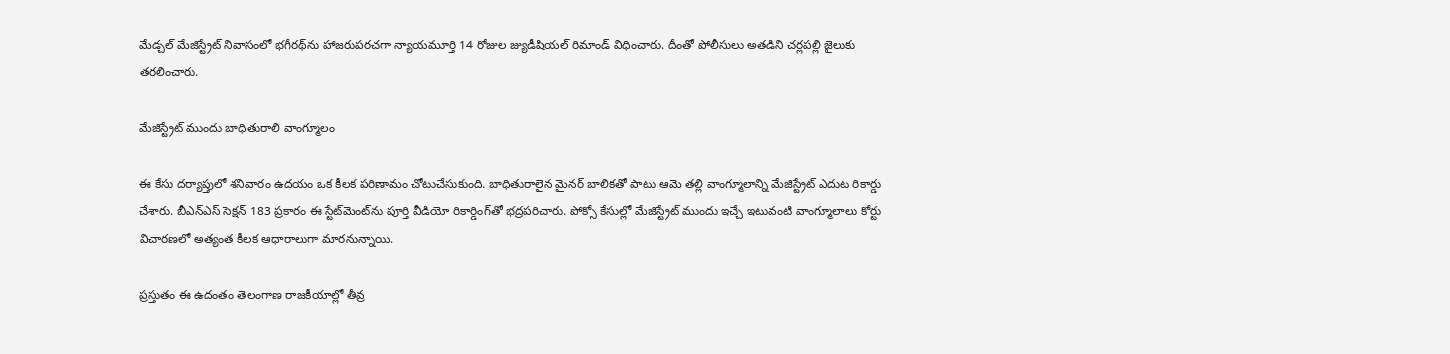మేడ్చల్ మేజిస్ట్రేట్ నివాసంలో భగీరథ్‌ను హాజరుపరచగా న్యాయమూర్తి 14 రోజుల జ్యుడీషియల్ రిమాండ్ విధించారు. దీంతో పోలీసులు అతడిని చర్లపల్లి జైలుకు తరలించారు.

మేజిస్ట్రేట్ ముందు బాధితురాలి వాంగ్మూలం

ఈ కేసు దర్యాప్తులో శనివారం ఉదయం ఒక కీలక పరిణామం చోటుచేసుకుంది. బాధితురాలైన మైనర్ బాలికతో పాటు ఆమె తల్లి వాంగ్మూలాన్ని మేజిస్ట్రేట్ ఎదుట రికార్డు చేశారు. బీఎన్ఎస్ సెక్షన్ 183 ప్రకారం ఈ స్టేట్‌మెంట్‌ను పూర్తి వీడియో రికార్డింగ్‌తో భద్రపరిచారు. పోక్సో కేసుల్లో మేజిస్ట్రేట్ ముందు ఇచ్చే ఇటువంటి వాంగ్మూలాలు కోర్టు విచారణలో అత్యంత కీలక ఆధారాలుగా మారనున్నాయి.

ప్రస్తుతం ఈ ఉదంతం తెలంగాణ రాజకీయాల్లో తీవ్ర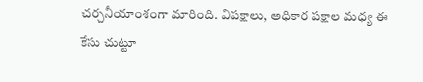చర్చనీయాంశంగా మారింది. విపక్షాలు, అధికార పక్షాల మధ్య ఈ కేసు చుట్టూ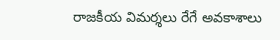రాజకీయ విమర్శలు రేగే అవకాశాలు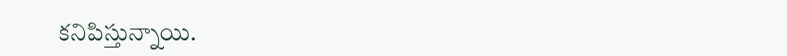కనిపిస్తున్నాయి.